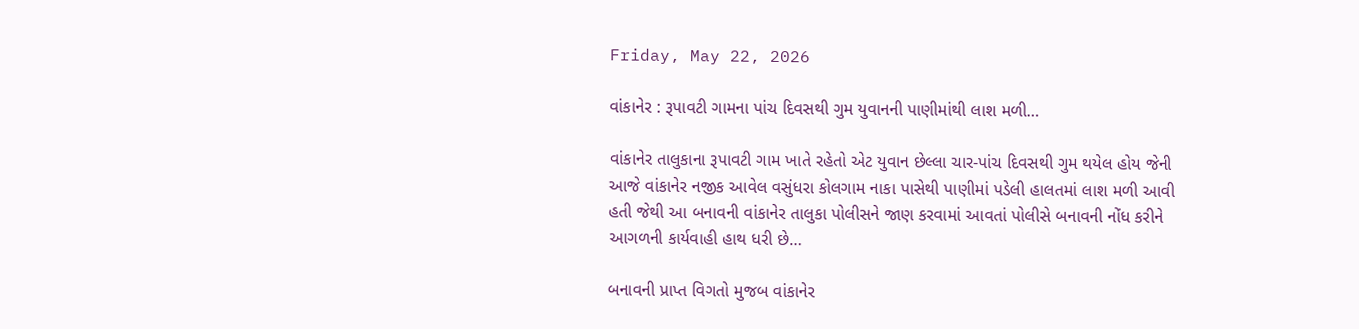Friday, May 22, 2026

વાંકાનેર : રૂપાવટી ગામના પાંચ દિવસથી ગુમ યુવાનની પાણીમાંથી લાશ મળી…

વાંકાનેર તાલુકાના રૂપાવટી ગામ ખાતે રહેતો એટ યુવાન છેલ્લા ચાર-પાંચ દિવસથી ગુમ થયેલ હોય જેની આજે વાંકાનેર નજીક આવેલ વસુંધરા કોલગામ નાકા પાસેથી પાણીમાં પડેલી હાલતમાં લાશ મળી આવી હતી જેથી આ બનાવની વાંકાનેર તાલુકા પોલીસને જાણ કરવામાં આવતાં પોલીસે બનાવની નોંધ કરીને આગળની કાર્યવાહી હાથ ધરી છે…

બનાવની પ્રાપ્ત વિગતો મુજબ વાંકાનેર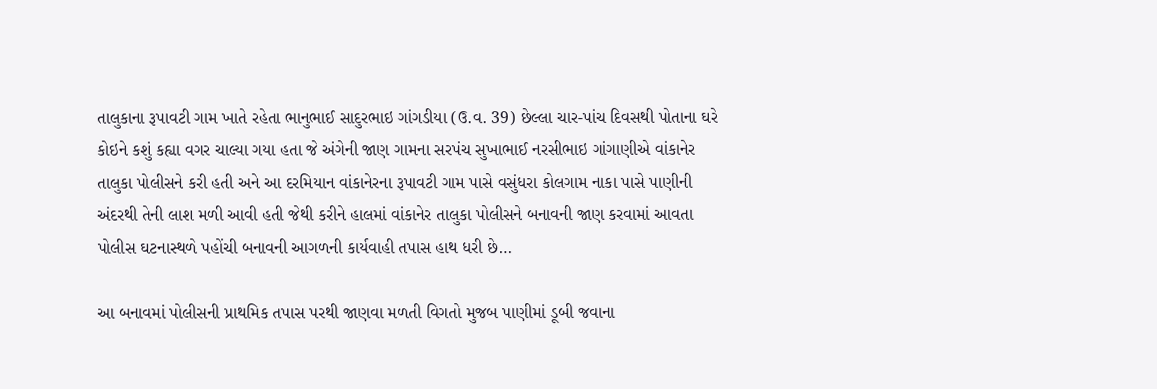તાલુકાના રૂપાવટી ગામ ખાતે રહેતા ભાનુભાઈ સાદુરભાઇ ગાંગડીયા (ઉ.વ. 39) છેલ્લા ચાર-પાંચ દિવસથી પોતાના ઘરે કોઇને કશું કહ્યા વગર ચાલ્યા ગયા હતા જે અંગેની જાણ ગામના સરપંચ સુખાભાઈ નરસીભાઇ ગાંગાણીએ વાંકાનેર તાલુકા પોલીસને કરી હતી અને આ દરમિયાન વાંકાનેરના રૂપાવટી ગામ પાસે વસુંધરા કોલગામ નાકા પાસે પાણીની અંદરથી તેની લાશ મળી આવી હતી જેથી કરીને હાલમાં વાંકાનેર તાલુકા પોલીસને બનાવની જાણ કરવામાં આવતા પોલીસ ઘટનાસ્થળે પહોંચી બનાવની આગળની કાર્યવાહી તપાસ હાથ ધરી છે…

આ બનાવમાં પોલીસની પ્રાથમિક તપાસ પરથી જાણવા મળતી વિગતો મુજબ પાણીમાં ડૂબી જવાના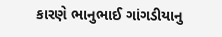કારણે ભાનુભાઈ ગાંગડીયાનુ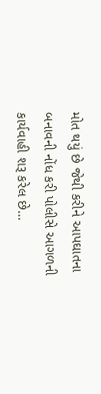મોત થયું છે જેથી કરીને આપઘાતના બનાવની નોંધ કરી પોલીસે આગળની કાર્યવાહી શરૂ કરેલ છે…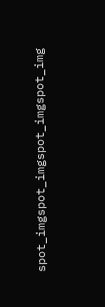spot_imgspot_imgspot_imgspot_img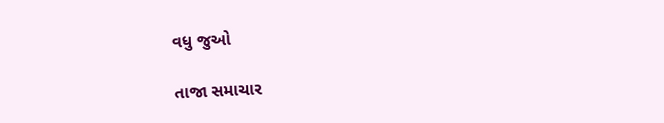વધુ જુઓ

તાજા સમાચાર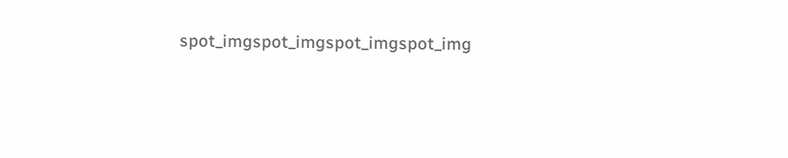spot_imgspot_imgspot_imgspot_img